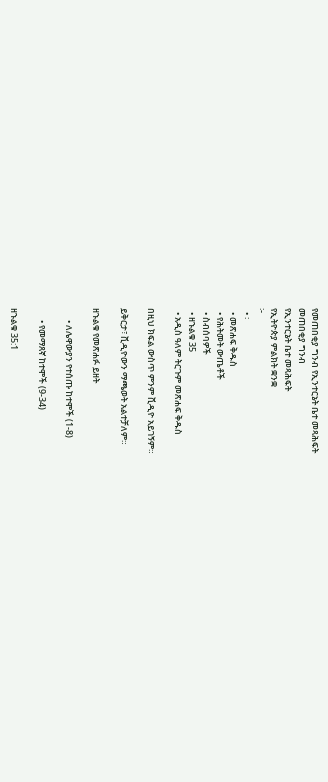የመጠበቂያ ግንብ የኢንተርኔት ቤተ መጻሕፍት
መጠበቂያ ግንብ
የኢንተርኔት ቤተ መጻሕፍት
የኢትዮጵያ ምልክት ቋንቋ
፦
  • ፡
  • መጽሐፍ ቅዱስ
  • የሕትመት ውጤቶች
  • ስብሰባዎች
  • ዘኁልቁ 35
  • አዲስ ዓለም ትርጉም መጽሐፍ ቅዱስ

በዚህ ክፍል ውስጥ ምንም ቪዲዮ አይገኝም።

ይቅርታ፣ ቪዲዮውን ማጫወት አልተቻለም።

ዘኁልቁ የመጽሐፉ ይዘት

      • ለሌዋውያን የተሰጡ ከተሞች (1-8)

      • የመማጸኛ ከተሞች (9-34)

ዘኁልቁ 35:1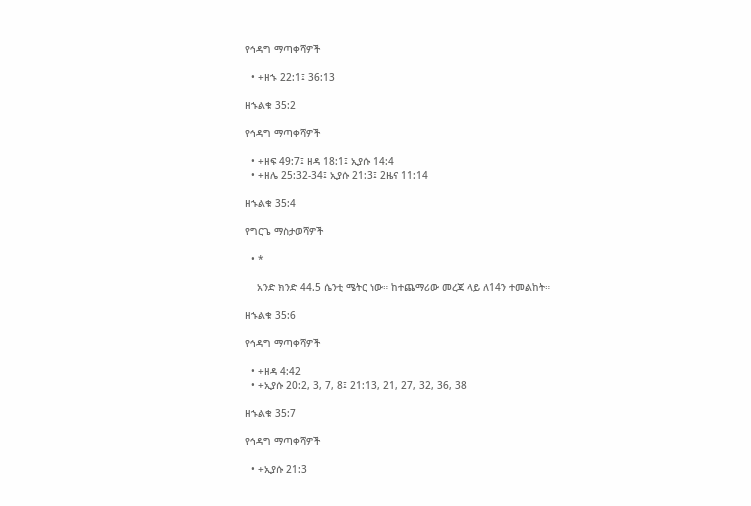የኅዳግ ማጣቀሻዎች

  • +ዘኁ 22:1፤ 36:13

ዘኁልቁ 35:2

የኅዳግ ማጣቀሻዎች

  • +ዘፍ 49:7፤ ዘዳ 18:1፤ ኢያሱ 14:4
  • +ዘሌ 25:32-34፤ ኢያሱ 21:3፤ 2ዜና 11:14

ዘኁልቁ 35:4

የግርጌ ማስታወሻዎች

  • *

    አንድ ክንድ 44.5 ሴንቲ ሜትር ነው። ከተጨማሪው መረጃ ላይ ለ14ን ተመልከት።

ዘኁልቁ 35:6

የኅዳግ ማጣቀሻዎች

  • +ዘዳ 4:42
  • +ኢያሱ 20:2, 3, 7, 8፤ 21:13, 21, 27, 32, 36, 38

ዘኁልቁ 35:7

የኅዳግ ማጣቀሻዎች

  • +ኢያሱ 21:3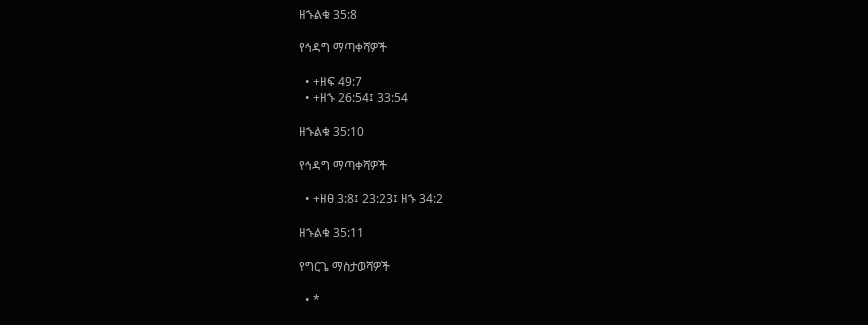ዘኁልቁ 35:8

የኅዳግ ማጣቀሻዎች

  • +ዘፍ 49:7
  • +ዘኁ 26:54፤ 33:54

ዘኁልቁ 35:10

የኅዳግ ማጣቀሻዎች

  • +ዘፀ 3:8፤ 23:23፤ ዘኁ 34:2

ዘኁልቁ 35:11

የግርጌ ማስታወሻዎች

  • *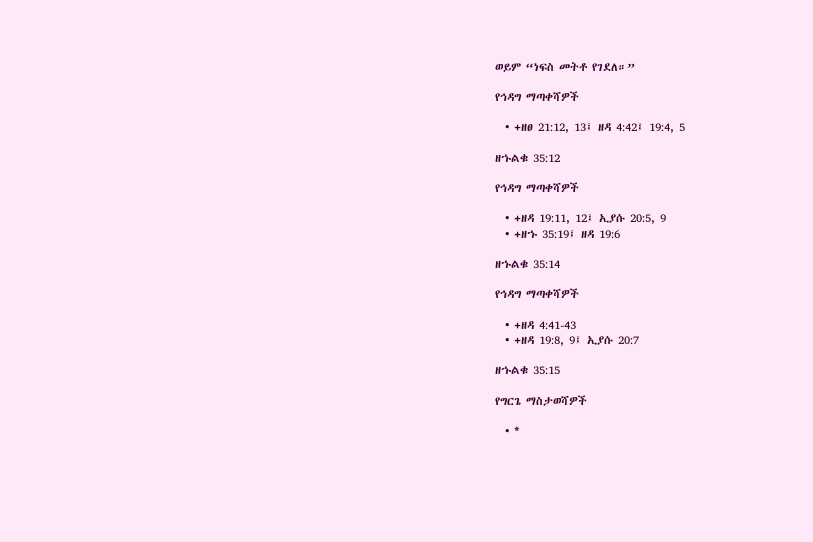ወይም “ነፍስ መትቶ የገደለ።”

የኅዳግ ማጣቀሻዎች

  • +ዘፀ 21:12, 13፤ ዘዳ 4:42፤ 19:4, 5

ዘኁልቁ 35:12

የኅዳግ ማጣቀሻዎች

  • +ዘዳ 19:11, 12፤ ኢያሱ 20:5, 9
  • +ዘኁ 35:19፤ ዘዳ 19:6

ዘኁልቁ 35:14

የኅዳግ ማጣቀሻዎች

  • +ዘዳ 4:41-43
  • +ዘዳ 19:8, 9፤ ኢያሱ 20:7

ዘኁልቁ 35:15

የግርጌ ማስታወሻዎች

  • *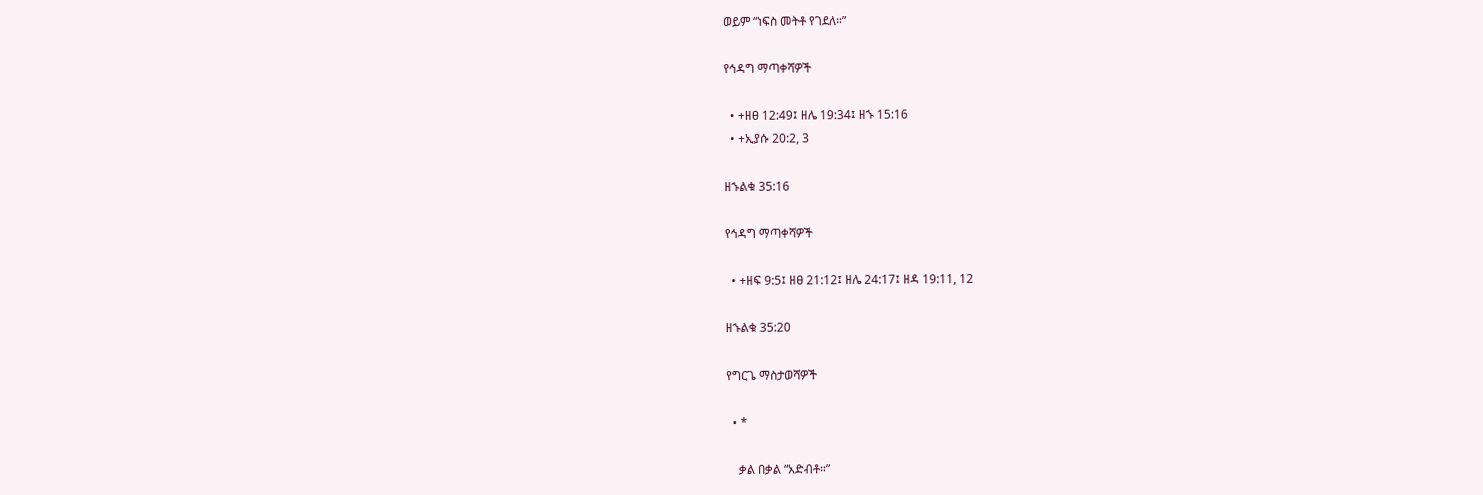ወይም “ነፍስ መትቶ የገደለ።”

የኅዳግ ማጣቀሻዎች

  • +ዘፀ 12:49፤ ዘሌ 19:34፤ ዘኁ 15:16
  • +ኢያሱ 20:2, 3

ዘኁልቁ 35:16

የኅዳግ ማጣቀሻዎች

  • +ዘፍ 9:5፤ ዘፀ 21:12፤ ዘሌ 24:17፤ ዘዳ 19:11, 12

ዘኁልቁ 35:20

የግርጌ ማስታወሻዎች

  • *

    ቃል በቃል “አድብቶ።”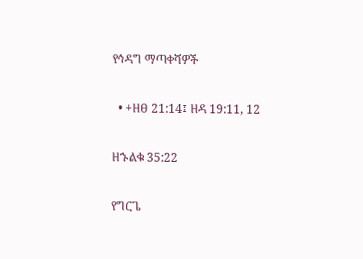የኅዳግ ማጣቀሻዎች

  • +ዘፀ 21:14፤ ዘዳ 19:11, 12

ዘኁልቁ 35:22

የግርጌ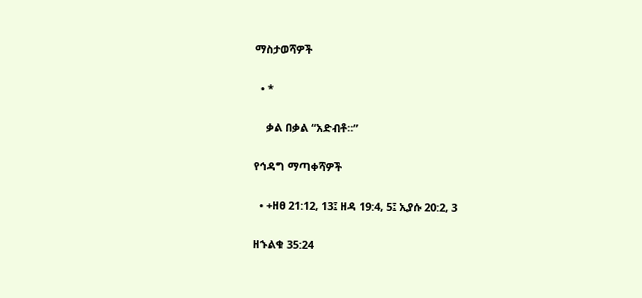ማስታወሻዎች

  • *

    ቃል በቃል “አድብቶ።”

የኅዳግ ማጣቀሻዎች

  • +ዘፀ 21:12, 13፤ ዘዳ 19:4, 5፤ ኢያሱ 20:2, 3

ዘኁልቁ 35:24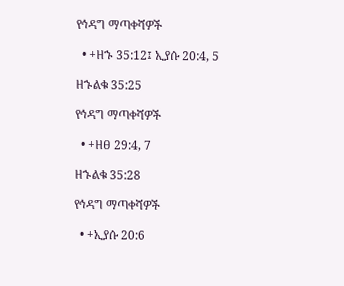የኅዳግ ማጣቀሻዎች

  • +ዘኁ 35:12፤ ኢያሱ 20:4, 5

ዘኁልቁ 35:25

የኅዳግ ማጣቀሻዎች

  • +ዘፀ 29:4, 7

ዘኁልቁ 35:28

የኅዳግ ማጣቀሻዎች

  • +ኢያሱ 20:6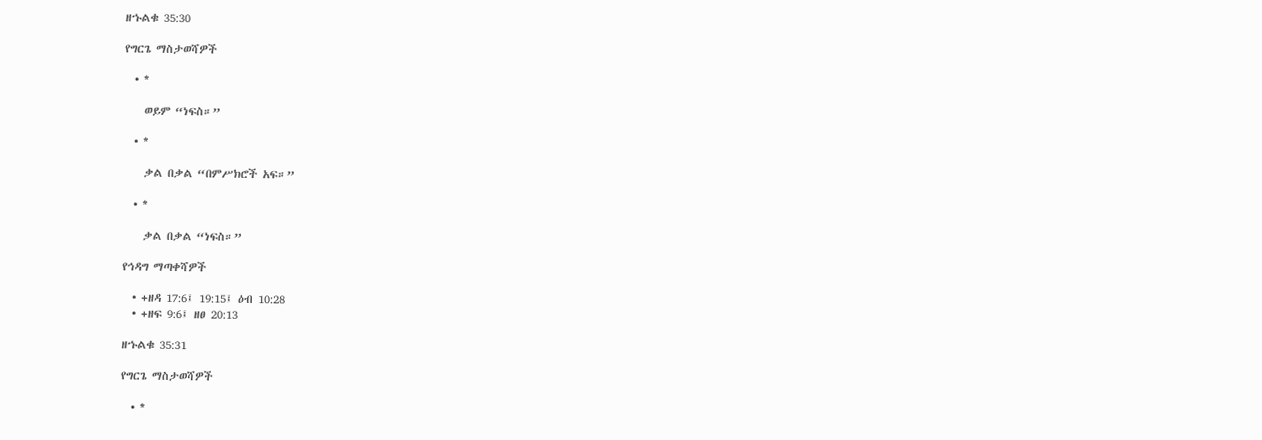ዘኁልቁ 35:30

የግርጌ ማስታወሻዎች

  • *

    ወይም “ነፍስ።”

  • *

    ቃል በቃል “በምሥክሮች አፍ።”

  • *

    ቃል በቃል “ነፍስ።”

የኅዳግ ማጣቀሻዎች

  • +ዘዳ 17:6፤ 19:15፤ ዕብ 10:28
  • +ዘፍ 9:6፤ ዘፀ 20:13

ዘኁልቁ 35:31

የግርጌ ማስታወሻዎች

  • *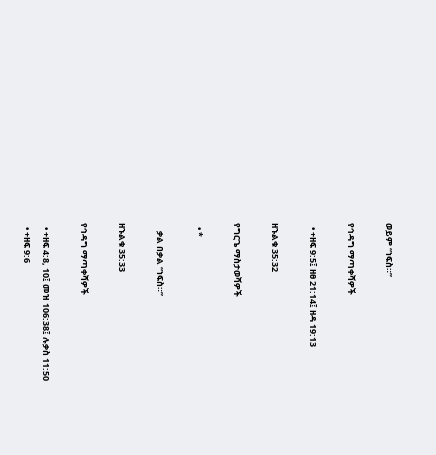ወይም “ነፍስ።”

የኅዳግ ማጣቀሻዎች

  • +ዘፍ 9:5፤ ዘፀ 21:14፤ ዘዳ 19:13

ዘኁልቁ 35:32

የግርጌ ማስታወሻዎች

  • *

    ቃል በቃል “ነፍስ።”

ዘኁልቁ 35:33

የኅዳግ ማጣቀሻዎች

  • +ዘፍ 4:8, 10፤ መዝ 106:38፤ ሉቃስ 11:50
  • +ዘፍ 9:6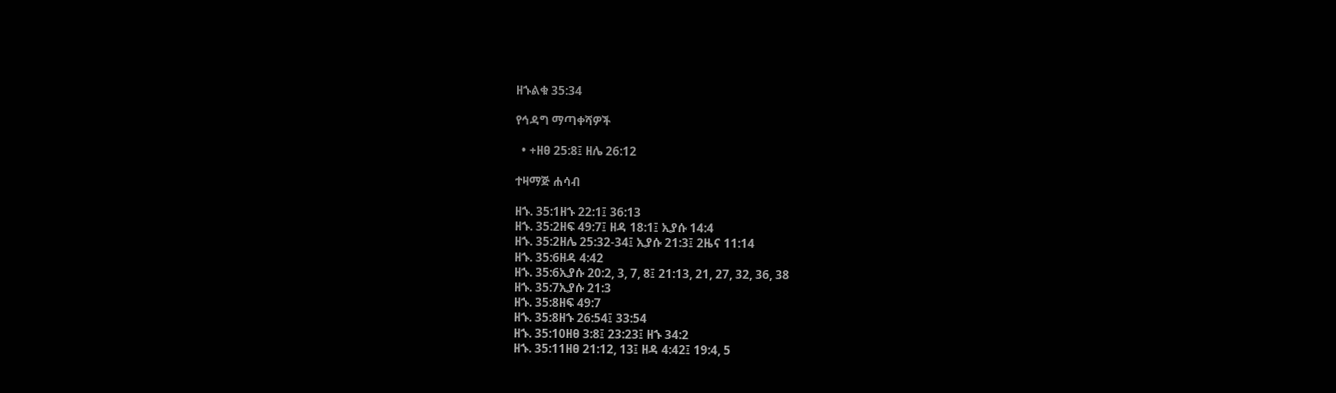ዘኁልቁ 35:34

የኅዳግ ማጣቀሻዎች

  • +ዘፀ 25:8፤ ዘሌ 26:12

ተዛማጅ ሐሳብ

ዘኁ. 35:1ዘኁ 22:1፤ 36:13
ዘኁ. 35:2ዘፍ 49:7፤ ዘዳ 18:1፤ ኢያሱ 14:4
ዘኁ. 35:2ዘሌ 25:32-34፤ ኢያሱ 21:3፤ 2ዜና 11:14
ዘኁ. 35:6ዘዳ 4:42
ዘኁ. 35:6ኢያሱ 20:2, 3, 7, 8፤ 21:13, 21, 27, 32, 36, 38
ዘኁ. 35:7ኢያሱ 21:3
ዘኁ. 35:8ዘፍ 49:7
ዘኁ. 35:8ዘኁ 26:54፤ 33:54
ዘኁ. 35:10ዘፀ 3:8፤ 23:23፤ ዘኁ 34:2
ዘኁ. 35:11ዘፀ 21:12, 13፤ ዘዳ 4:42፤ 19:4, 5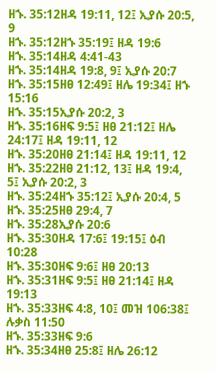ዘኁ. 35:12ዘዳ 19:11, 12፤ ኢያሱ 20:5, 9
ዘኁ. 35:12ዘኁ 35:19፤ ዘዳ 19:6
ዘኁ. 35:14ዘዳ 4:41-43
ዘኁ. 35:14ዘዳ 19:8, 9፤ ኢያሱ 20:7
ዘኁ. 35:15ዘፀ 12:49፤ ዘሌ 19:34፤ ዘኁ 15:16
ዘኁ. 35:15ኢያሱ 20:2, 3
ዘኁ. 35:16ዘፍ 9:5፤ ዘፀ 21:12፤ ዘሌ 24:17፤ ዘዳ 19:11, 12
ዘኁ. 35:20ዘፀ 21:14፤ ዘዳ 19:11, 12
ዘኁ. 35:22ዘፀ 21:12, 13፤ ዘዳ 19:4, 5፤ ኢያሱ 20:2, 3
ዘኁ. 35:24ዘኁ 35:12፤ ኢያሱ 20:4, 5
ዘኁ. 35:25ዘፀ 29:4, 7
ዘኁ. 35:28ኢያሱ 20:6
ዘኁ. 35:30ዘዳ 17:6፤ 19:15፤ ዕብ 10:28
ዘኁ. 35:30ዘፍ 9:6፤ ዘፀ 20:13
ዘኁ. 35:31ዘፍ 9:5፤ ዘፀ 21:14፤ ዘዳ 19:13
ዘኁ. 35:33ዘፍ 4:8, 10፤ መዝ 106:38፤ ሉቃስ 11:50
ዘኁ. 35:33ዘፍ 9:6
ዘኁ. 35:34ዘፀ 25:8፤ ዘሌ 26:12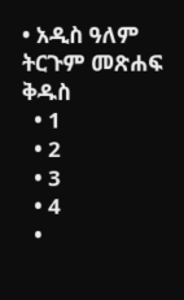• አዲስ ዓለም ትርጉም መጽሐፍ ቅዱስ
  • 1
  • 2
  • 3
  • 4
  •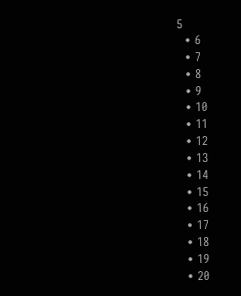5
  • 6
  • 7
  • 8
  • 9
  • 10
  • 11
  • 12
  • 13
  • 14
  • 15
  • 16
  • 17
  • 18
  • 19
  • 20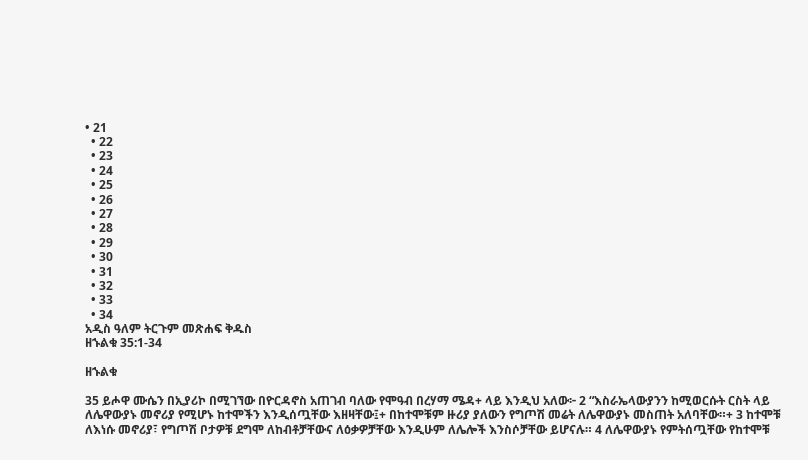• 21
  • 22
  • 23
  • 24
  • 25
  • 26
  • 27
  • 28
  • 29
  • 30
  • 31
  • 32
  • 33
  • 34
አዲስ ዓለም ትርጉም መጽሐፍ ቅዱስ
ዘኁልቁ 35:1-34

ዘኁልቁ

35 ይሖዋ ሙሴን በኢያሪኮ በሚገኘው በዮርዳኖስ አጠገብ ባለው የሞዓብ በረሃማ ሜዳ+ ላይ እንዲህ አለው፦ 2 “እስራኤላውያንን ከሚወርሱት ርስት ላይ ለሌዋውያኑ መኖሪያ የሚሆኑ ከተሞችን እንዲሰጧቸው እዘዛቸው፤+ በከተሞቹም ዙሪያ ያለውን የግጦሽ መሬት ለሌዋውያኑ መስጠት አለባቸው።+ 3 ከተሞቹ ለእነሱ መኖሪያ፣ የግጦሽ ቦታዎቹ ደግሞ ለከብቶቻቸውና ለዕቃዎቻቸው እንዲሁም ለሌሎች እንስሶቻቸው ይሆናሉ። 4 ለሌዋውያኑ የምትሰጧቸው የከተሞቹ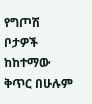የግጦሽ ቦታዎች ከከተማው ቅጥር በሁሉም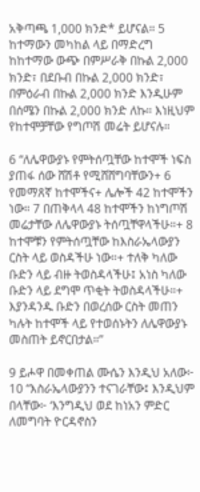አቅጣጫ 1,000 ክንድ* ይሆናል። 5 ከተማውን መካከል ላይ በማድረግ ከከተማው ውጭ በምሥራቅ በኩል 2,000 ክንድ፣ በደቡብ በኩል 2,000 ክንድ፣ በምዕራብ በኩል 2,000 ክንድ እንዲሁም በሰሜን በኩል 2,000 ክንድ ለኩ። እነዚህም የከተሞቻቸው የግጦሽ መሬት ይሆናሉ።

6 “ለሌዋውያኑ የምትሰጧቸው ከተሞች ነፍስ ያጠፋ ሰው ሸሽቶ የሚሸሸግባቸውን+ 6 የመማጸኛ ከተሞችና+ ሌሎች 42 ከተሞችን ነው። 7 በጠቅላላ 48 ከተሞችን ከነግጦሽ መሬታቸው ለሌዋውያኑ ትሰጧቸዋላችሁ።+ 8 ከተሞቹን የምትሰጧቸው ከእስራኤላውያን ርስት ላይ ወስዳችሁ ነው።+ ተለቅ ካለው ቡድን ላይ ብዙ ትወስዳላችሁ፤ አነስ ካለው ቡድን ላይ ደግሞ ጥቂት ትወስዳላችሁ።+ እያንዳንዱ ቡድን በወረሰው ርስት መጠን ካሉት ከተሞች ላይ የተወሰኑትን ለሌዋውያኑ መስጠት ይኖርበታል።”

9 ይሖዋ በመቀጠል ሙሴን እንዲህ አለው፦ 10 “እስራኤላውያንን ተናገራቸው፤ እንዲህም በላቸው፦ ‘እንግዲህ ወደ ከነአን ምድር ለመግባት ዮርዳኖስን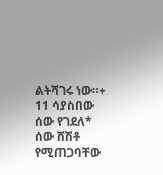ልትሻገሩ ነው።+ 11 ሳያስበው ሰው የገደለ* ሰው ሸሽቶ የሚጠጋባቸው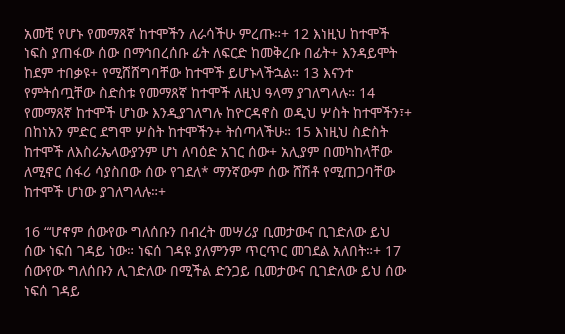አመቺ የሆኑ የመማጸኛ ከተሞችን ለራሳችሁ ምረጡ።+ 12 እነዚህ ከተሞች ነፍስ ያጠፋው ሰው በማኅበረሰቡ ፊት ለፍርድ ከመቅረቡ በፊት+ እንዳይሞት ከደም ተበቃዩ+ የሚሸሸግባቸው ከተሞች ይሆኑላችኋል። 13 እናንተ የምትሰጧቸው ስድስቱ የመማጸኛ ከተሞች ለዚህ ዓላማ ያገለግላሉ። 14 የመማጸኛ ከተሞች ሆነው እንዲያገለግሉ ከዮርዳኖስ ወዲህ ሦስት ከተሞችን፣+ በከነአን ምድር ደግሞ ሦስት ከተሞችን+ ትሰጣላችሁ። 15 እነዚህ ስድስት ከተሞች ለእስራኤላውያንም ሆነ ለባዕድ አገር ሰው+ አሊያም በመካከላቸው ለሚኖር ሰፋሪ ሳያስበው ሰው የገደለ* ማንኛውም ሰው ሸሽቶ የሚጠጋባቸው ከተሞች ሆነው ያገለግላሉ።+

16 “‘ሆኖም ሰውየው ግለሰቡን በብረት መሣሪያ ቢመታውና ቢገድለው ይህ ሰው ነፍሰ ገዳይ ነው። ነፍሰ ገዳዩ ያለምንም ጥርጥር መገደል አለበት።+ 17 ሰውየው ግለሰቡን ሊገድለው በሚችል ድንጋይ ቢመታውና ቢገድለው ይህ ሰው ነፍሰ ገዳይ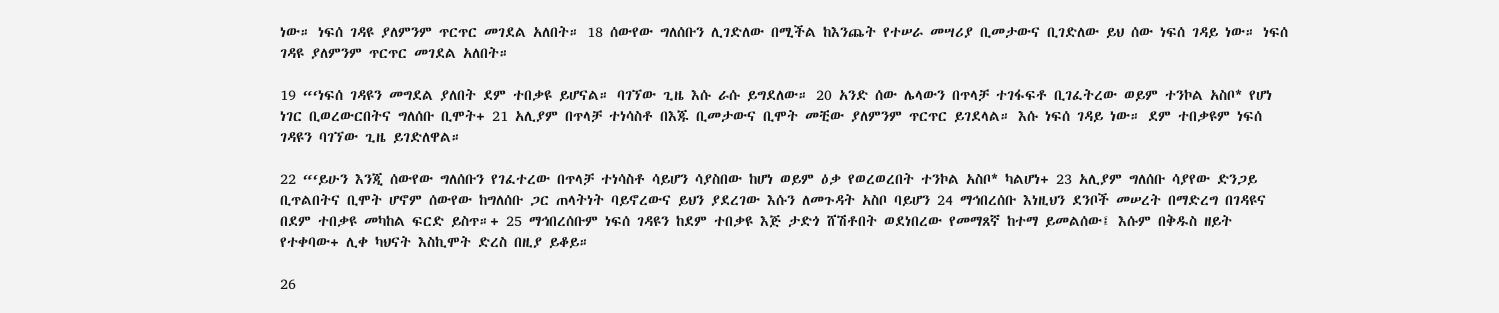ነው። ነፍሰ ገዳዩ ያለምንም ጥርጥር መገደል አለበት። 18 ሰውየው ግለሰቡን ሊገድለው በሚችል ከእንጨት የተሠራ መሣሪያ ቢመታውና ቢገድለው ይህ ሰው ነፍሰ ገዳይ ነው። ነፍሰ ገዳዩ ያለምንም ጥርጥር መገደል አለበት።

19 “‘ነፍሰ ገዳዩን መግደል ያለበት ደም ተበቃዩ ይሆናል። ባገኘው ጊዜ እሱ ራሱ ይግደለው። 20 አንድ ሰው ሌላውን በጥላቻ ተገፋፍቶ ቢገፈትረው ወይም ተንኮል አስቦ* የሆነ ነገር ቢወረውርበትና ግለሰቡ ቢሞት+ 21 አሊያም በጥላቻ ተነሳስቶ በእጁ ቢመታውና ቢሞት መቺው ያለምንም ጥርጥር ይገደላል። እሱ ነፍሰ ገዳይ ነው። ደም ተበቃዩም ነፍሰ ገዳዩን ባገኘው ጊዜ ይገድለዋል።

22 “‘ይሁን እንጂ ሰውየው ግለሰቡን የገፈተረው በጥላቻ ተነሳስቶ ሳይሆን ሳያስበው ከሆነ ወይም ዕቃ የወረወረበት ተንኮል አስቦ* ካልሆነ+ 23 አሊያም ግለሰቡ ሳያየው ድንጋይ ቢጥልበትና ቢሞት ሆኖም ሰውየው ከግለሰቡ ጋር ጠላትነት ባይኖረውና ይህን ያደረገው እሱን ለመጉዳት አስቦ ባይሆን 24 ማኅበረሰቡ እነዚህን ደንቦች መሠረት በማድረግ በገዳዩና በደም ተበቃዩ መካከል ፍርድ ይስጥ።+ 25 ማኅበረሰቡም ነፍሰ ገዳዩን ከደም ተበቃዩ እጅ ታድጎ ሸሽቶበት ወደነበረው የመማጸኛ ከተማ ይመልሰው፤ እሱም በቅዱስ ዘይት የተቀባው+ ሊቀ ካህናት እስኪሞት ድረስ በዚያ ይቆይ።

26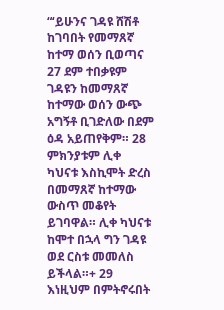“‘ይሁንና ገዳዩ ሸሽቶ ከገባበት የመማጸኛ ከተማ ወሰን ቢወጣና 27 ደም ተበቃዩም ገዳዩን ከመማጸኛ ከተማው ወሰን ውጭ አግኝቶ ቢገድለው በደም ዕዳ አይጠየቅም። 28 ምክንያቱም ሊቀ ካህናቱ እስኪሞት ድረስ በመማጸኛ ከተማው ውስጥ መቆየት ይገባዋል። ሊቀ ካህናቱ ከሞተ በኋላ ግን ገዳዩ ወደ ርስቱ መመለስ ይችላል።+ 29 እነዚህም በምትኖሩበት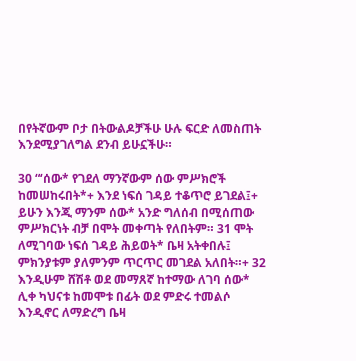በየትኛውም ቦታ በትውልዶቻችሁ ሁሉ ፍርድ ለመስጠት እንደሚያገለግል ደንብ ይሁኗችሁ።

30 “‘ሰው* የገደለ ማንኛውም ሰው ምሥክሮች ከመሠከሩበት*+ እንደ ነፍሰ ገዳይ ተቆጥሮ ይገደል፤+ ይሁን እንጂ ማንም ሰው* አንድ ግለሰብ በሚሰጠው ምሥክርነት ብቻ በሞት መቀጣት የለበትም። 31 ሞት ለሚገባው ነፍሰ ገዳይ ሕይወት* ቤዛ አትቀበሉ፤ ምክንያቱም ያለምንም ጥርጥር መገደል አለበት።+ 32 እንዲሁም ሸሽቶ ወደ መማጸኛ ከተማው ለገባ ሰው* ሊቀ ካህናቱ ከመሞቱ በፊት ወደ ምድሩ ተመልሶ እንዲኖር ለማድረግ ቤዛ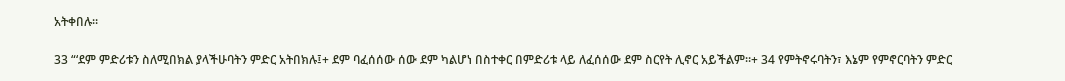አትቀበሉ።

33 “‘ደም ምድሪቱን ስለሚበክል ያላችሁባትን ምድር አትበክሉ፤+ ደም ባፈሰሰው ሰው ደም ካልሆነ በስተቀር በምድሪቱ ላይ ለፈሰሰው ደም ስርየት ሊኖር አይችልም።+ 34 የምትኖሩባትን፣ እኔም የምኖርባትን ምድር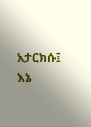አታርክሱ፤ እኔ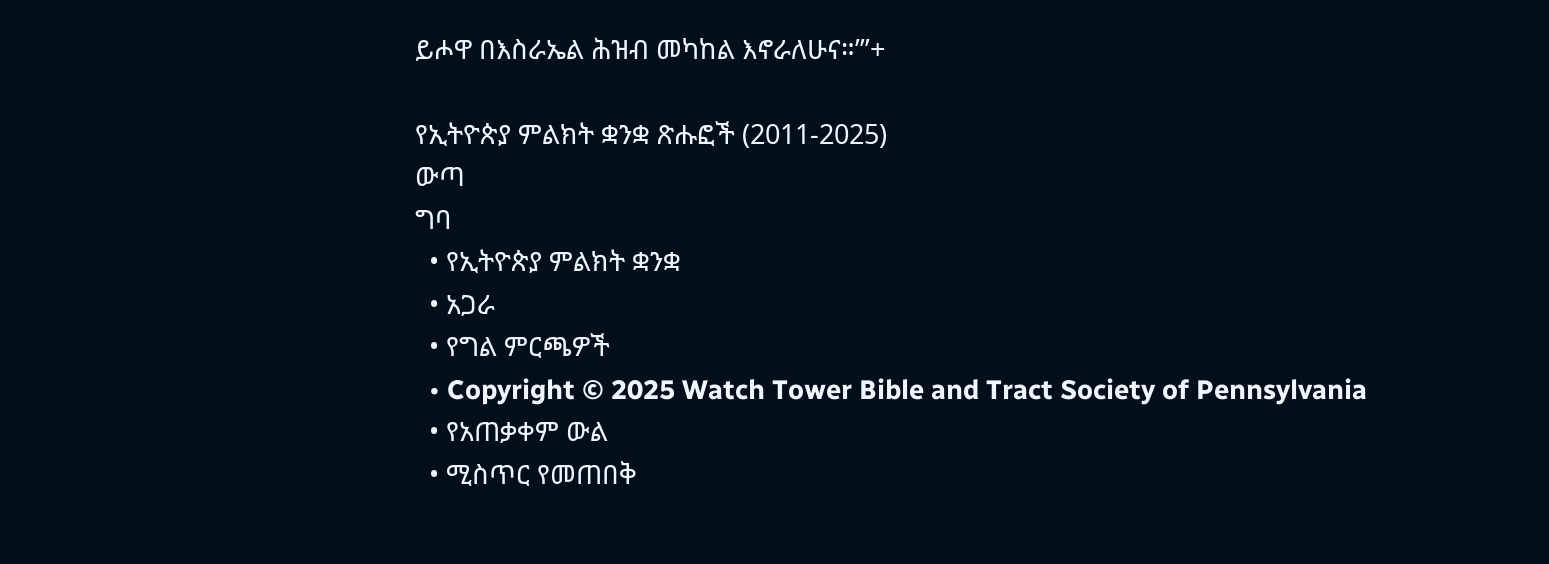ይሖዋ በእስራኤል ሕዝብ መካከል እኖራለሁና።’”+

የኢትዮጵያ ምልክት ቋንቋ ጽሑፎች (2011-2025)
ውጣ
ግባ
  • የኢትዮጵያ ምልክት ቋንቋ
  • አጋራ
  • የግል ምርጫዎች
  • Copyright © 2025 Watch Tower Bible and Tract Society of Pennsylvania
  • የአጠቃቀም ውል
  • ሚስጥር የመጠበቅ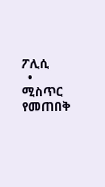ፖሊሲ
  • ሚስጥር የመጠበቅ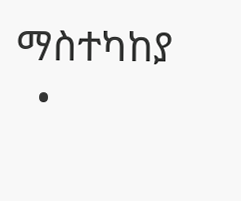ማስተካከያ
  •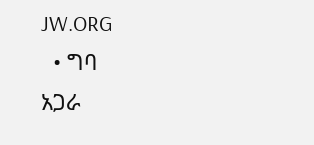JW.ORG
  • ግባ
አጋራ